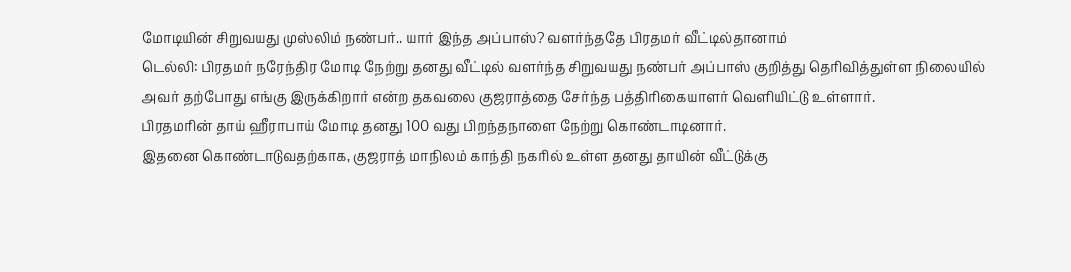மோடியின் சிறுவயது முஸ்லிம் நண்பர்.. யார் இந்த அப்பாஸ்? வளர்ந்ததே பிரதமர் வீட்டில்தானாம்
டெல்லி: பிரதமர் நரேந்திர மோடி நேற்று தனது வீட்டில் வளர்ந்த சிறுவயது நண்பர் அப்பாஸ் குறித்து தெரிவித்துள்ள நிலையில் அவர் தற்போது எங்கு இருக்கிறார் என்ற தகவலை குஜராத்தை சேர்ந்த பத்திரிகையாளர் வெளியிட்டு உள்ளார்.
பிரதமரின் தாய் ஹீராபாய் மோடி தனது 100 வது பிறந்தநாளை நேற்று கொண்டாடினார்.
இதனை கொண்டாடுவதற்காக, குஜராத் மாநிலம் காந்தி நகரில் உள்ள தனது தாயின் வீட்டுக்கு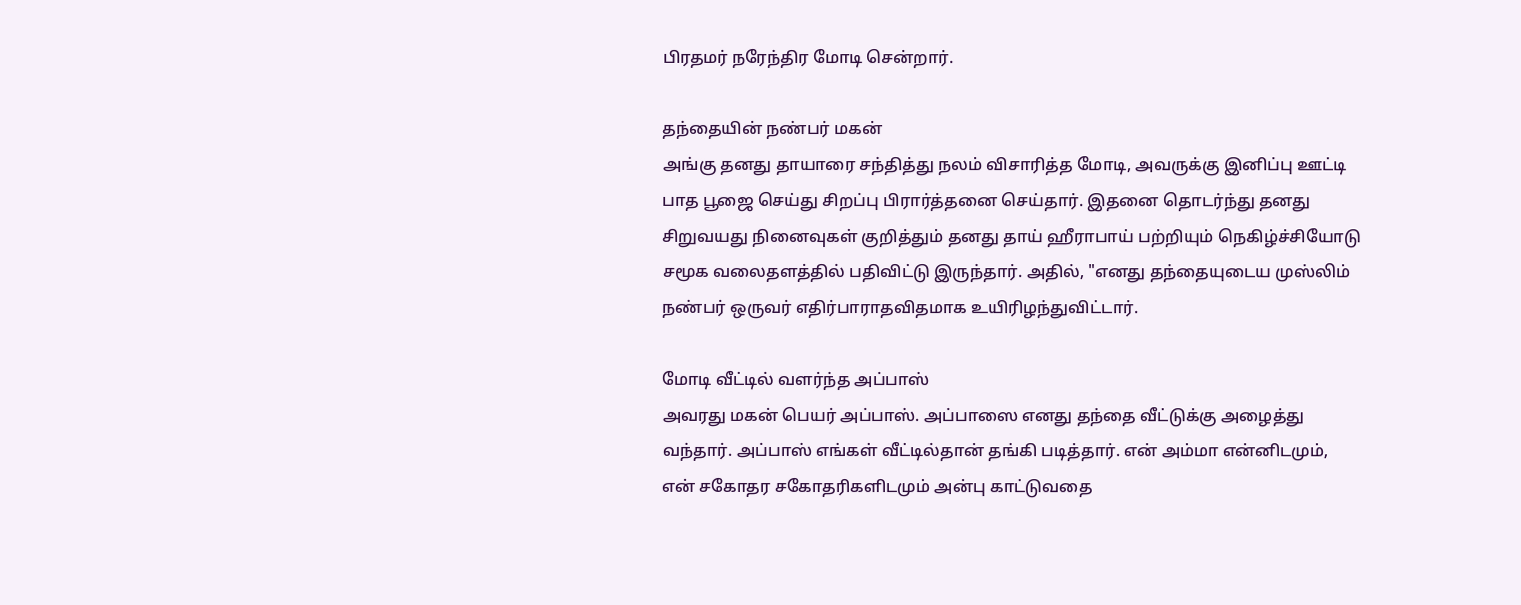பிரதமர் நரேந்திர மோடி சென்றார்.

தந்தையின் நண்பர் மகன்
அங்கு தனது தாயாரை சந்தித்து நலம் விசாரித்த மோடி, அவருக்கு இனிப்பு ஊட்டி பாத பூஜை செய்து சிறப்பு பிரார்த்தனை செய்தார். இதனை தொடர்ந்து தனது சிறுவயது நினைவுகள் குறித்தும் தனது தாய் ஹீராபாய் பற்றியும் நெகிழ்ச்சியோடு சமூக வலைதளத்தில் பதிவிட்டு இருந்தார். அதில், "எனது தந்தையுடைய முஸ்லிம் நண்பர் ஒருவர் எதிர்பாராதவிதமாக உயிரிழந்துவிட்டார்.

மோடி வீட்டில் வளர்ந்த அப்பாஸ்
அவரது மகன் பெயர் அப்பாஸ். அப்பாஸை எனது தந்தை வீட்டுக்கு அழைத்து வந்தார். அப்பாஸ் எங்கள் வீட்டில்தான் தங்கி படித்தார். என் அம்மா என்னிடமும், என் சகோதர சகோதரிகளிடமும் அன்பு காட்டுவதை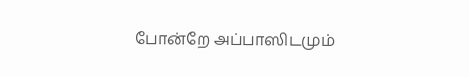போன்றே அப்பாஸிடமும்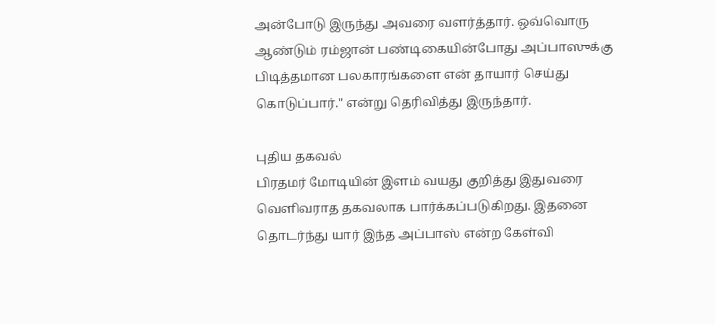அன்போடு இருந்து அவரை வளர்த்தார். ஒவ்வொரு ஆண்டும் ரம்ஜான் பண்டிகையின்போது அப்பாஸுக்கு பிடித்தமான பலகாரங்களை என் தாயார் செய்து கொடுப்பார்." என்று தெரிவித்து இருந்தார்.

புதிய தகவல்
பிரதமர் மோடியின் இளம் வயது குறித்து இதுவரை வெளிவராத தகவலாக பார்க்கப்படுகிறது. இதனை தொடர்ந்து யார் இந்த அப்பாஸ் என்ற கேள்வி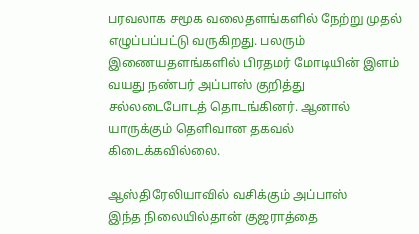பரவலாக சமூக வலைதளங்களில் நேற்று முதல் எழுப்பப்பட்டு வருகிறது. பலரும் இணையதளங்களில் பிரதமர் மோடியின் இளம் வயது நண்பர் அப்பாஸ் குறித்து சல்லடைபோடத் தொடங்கினர். ஆனால் யாருக்கும் தெளிவான தகவல் கிடைக்கவில்லை.

ஆஸ்திரேலியாவில் வசிக்கும் அப்பாஸ்
இந்த நிலையில்தான் குஜராத்தை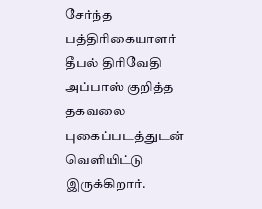சேர்ந்த பத்திரிகையாளர் தீபல் திரிவேதி அப்பாஸ் குறித்த தகவலை புகைப்படத்துடன் வெளியிட்டு இருக்கிறார்.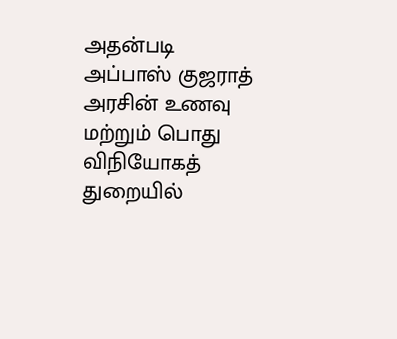அதன்படி அப்பாஸ் குஜராத் அரசின் உணவு மற்றும் பொது விநியோகத் துறையில்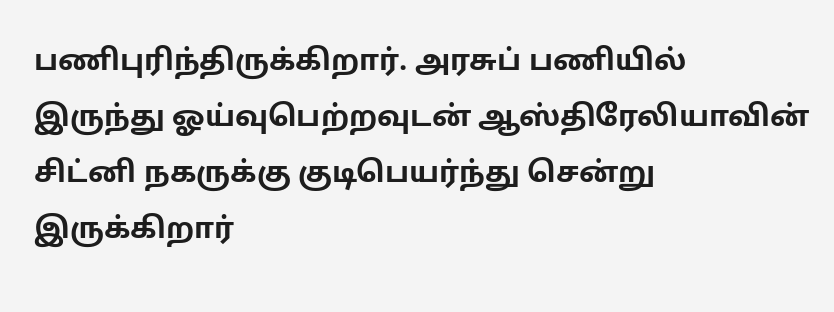பணிபுரிந்திருக்கிறார். அரசுப் பணியில் இருந்து ஓய்வுபெற்றவுடன் ஆஸ்திரேலியாவின் சிட்னி நகருக்கு குடிபெயர்ந்து சென்று இருக்கிறார்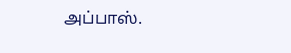அப்பாஸ்.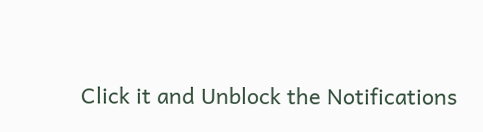Click it and Unblock the Notifications